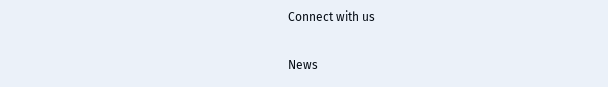Connect with us

News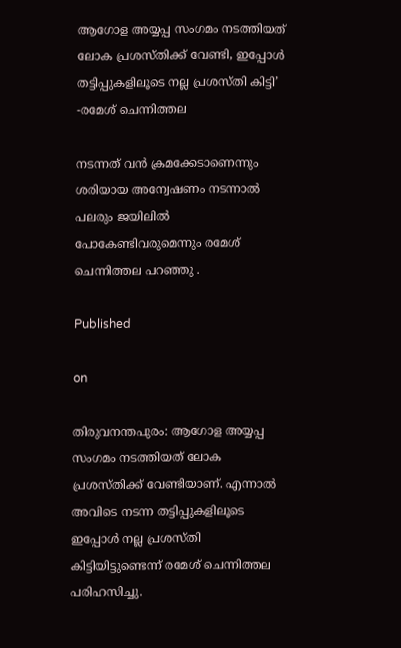ആഗോള അയ്യപ്പ സംഗമം നടത്തിയത് ലോക പ്രശസ്തിക്ക് വേണ്ടി, ഇപ്പോള്‍ തട്ടിപ്പുകളിലൂടെ നല്ല പ്രശസ്തി കിട്ടി’ -രമേശ് ചെന്നിത്തല

നടന്നത് വന്‍ ക്രമക്കേടാണെന്നും ശരിയായ അന്വേഷണം നടന്നാല്‍ പലരും ജയിലില്‍ പോകേണ്ടിവരുമെന്നും രമേശ് ചെന്നിത്തല പറഞ്ഞു .

Published

on

തിരുവനന്തപുരം: ആഗോള അയ്യപ്പ സംഗമം നടത്തിയത് ലോക പ്രശസ്തിക്ക് വേണ്ടിയാണ്. എന്നാല്‍ അവിടെ നടന്ന തട്ടിപ്പുകളിലൂടെ ഇപ്പോള്‍ നല്ല പ്രശസ്തി കിട്ടിയിട്ടുണ്ടെന്ന് രമേശ് ചെന്നിത്തല പരിഹസിച്ചു.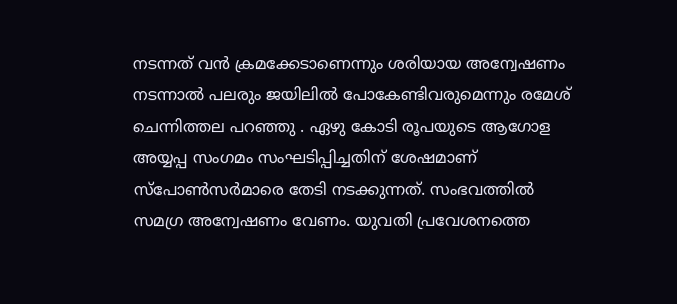നടന്നത് വന്‍ ക്രമക്കേടാണെന്നും ശരിയായ അന്വേഷണം നടന്നാല്‍ പലരും ജയിലില്‍ പോകേണ്ടിവരുമെന്നും രമേശ് ചെന്നിത്തല പറഞ്ഞു . ഏഴു കോടി രൂപയുടെ ആഗോള അയ്യപ്പ സംഗമം സംഘടിപ്പിച്ചതിന് ശേഷമാണ് സ്‌പോണ്‍സര്‍മാരെ തേടി നടക്കുന്നത്. സംഭവത്തില്‍ സമഗ്ര അന്വേഷണം വേണം. യുവതി പ്രവേശനത്തെ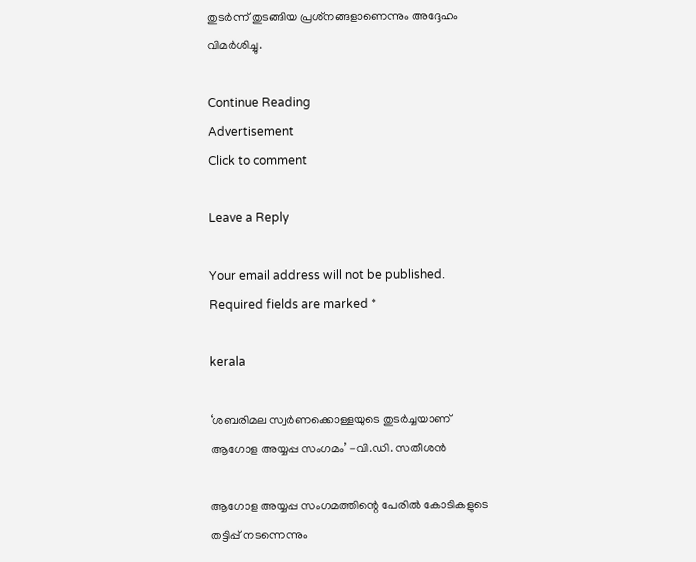തുടര്‍ന്ന് തുടങ്ങിയ പ്രശ്‌നങ്ങളാണെന്നും അദ്ദേഹം വിമര്‍ശിച്ചു.

Continue Reading
Advertisement
Click to comment

Leave a Reply

Your email address will not be published. Required fields are marked *

kerala

‘ശബരിമല സ്വര്‍ണക്കൊള്ളയുടെ തുടര്‍ച്ചയാണ് ആഗോള അയ്യപ്പ സംഗമം’ -വി.ഡി. സതീശന്‍

ആഗോള അയ്യപ്പ സംഗമത്തിന്റെ പേരില്‍ കോടികളുടെ തട്ടിപ്പ് നടന്നെന്നും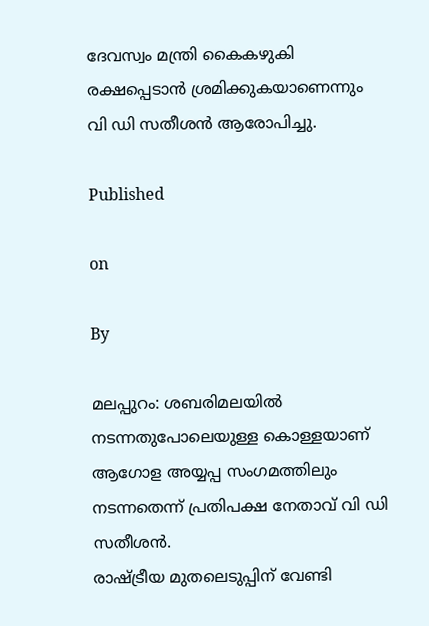ദേവസ്വം മന്ത്രി കൈകഴുകി രക്ഷപ്പെടാന്‍ ശ്രമിക്കുകയാണെന്നും വി ഡി സതീശന്‍ ആരോപിച്ചു.

Published

on

By

മലപ്പുറം: ശബരിമലയില്‍ നടന്നതുപോലെയുള്ള കൊള്ളയാണ് ആഗോള അയ്യപ്പ സംഗമത്തിലും നടന്നതെന്ന് പ്രതിപക്ഷ നേതാവ് വി ഡി സതീശന്‍.
രാഷ്ട്രീയ മുതലെടുപ്പിന് വേണ്ടി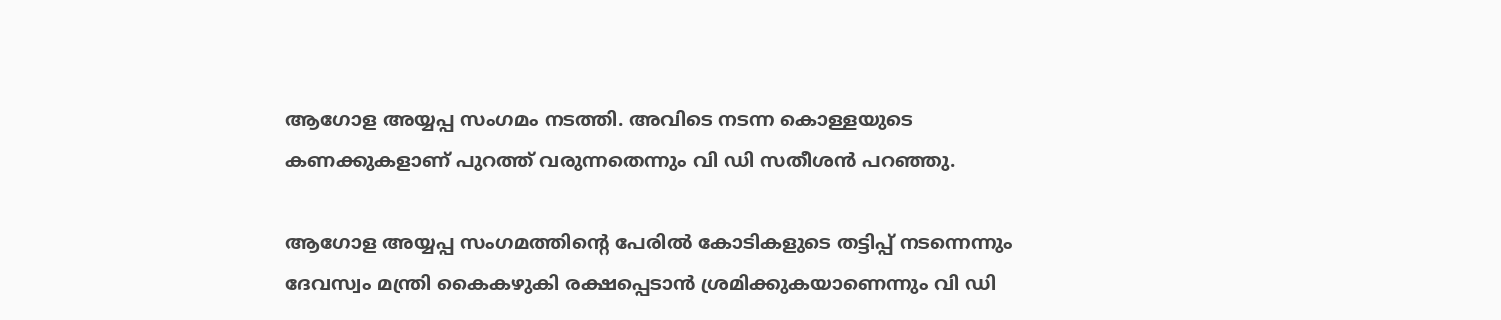ആഗോള അയ്യപ്പ സംഗമം നടത്തി. അവിടെ നടന്ന കൊള്ളയുടെ കണക്കുകളാണ് പുറത്ത് വരുന്നതെന്നും വി ഡി സതീശന്‍ പറഞ്ഞു.

ആഗോള അയ്യപ്പ സംഗമത്തിന്റെ പേരില്‍ കോടികളുടെ തട്ടിപ്പ് നടന്നെന്നും ദേവസ്വം മന്ത്രി കൈകഴുകി രക്ഷപ്പെടാന്‍ ശ്രമിക്കുകയാണെന്നും വി ഡി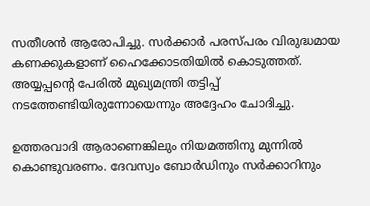സതീശന്‍ ആരോപിച്ചു. സര്‍ക്കാര്‍ പരസ്പരം വിരുദ്ധമായ കണക്കുകളാണ് ഹൈക്കോടതിയില്‍ കൊടുത്തത്. അയ്യപ്പന്റെ പേരില്‍ മുഖ്യമന്ത്രി തട്ടിപ്പ് നടത്തേണ്ടിയിരുന്നോയെന്നും അദ്ദേഹം ചോദിച്ചു.

ഉത്തരവാദി ആരാണെങ്കിലും നിയമത്തിനു മുന്നില്‍ കൊണ്ടുവരണം. ദേവസ്വം ബോര്‍ഡിനും സര്‍ക്കാറിനും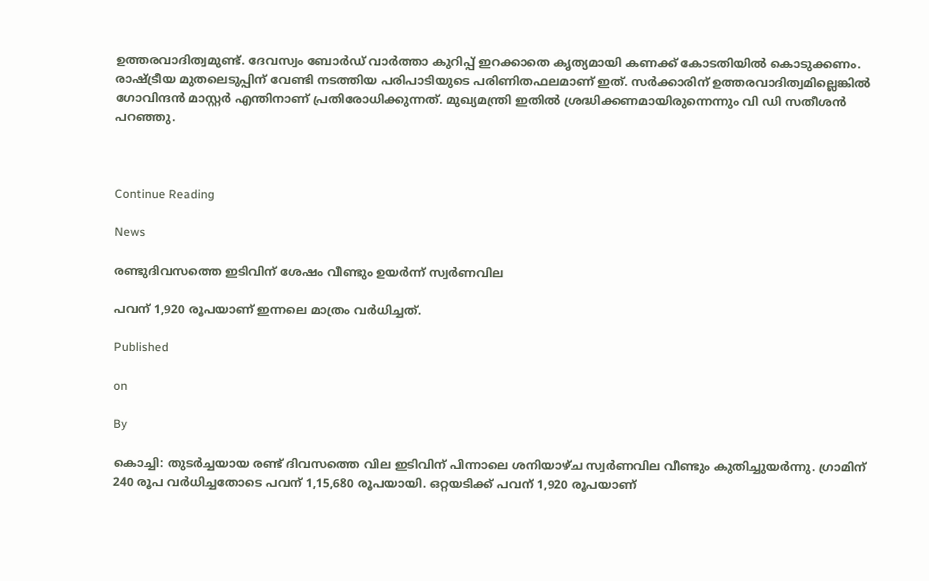ഉത്തരവാദിത്വമുണ്ട്. ദേവസ്വം ബോര്‍ഡ് വാര്‍ത്താ കുറിപ്പ് ഇറക്കാതെ കൃത്യമായി കണക്ക് കോടതിയില്‍ കൊടുക്കണം. രാഷ്ട്രീയ മുതലെടുപ്പിന് വേണ്ടി നടത്തിയ പരിപാടിയുടെ പരിണിതഫലമാണ് ഇത്. സര്‍ക്കാരിന് ഉത്തരവാദിത്വമില്ലെങ്കില്‍ ഗോവിന്ദന്‍ മാസ്റ്റര്‍ എന്തിനാണ് പ്രതിരോധിക്കുന്നത്. മുഖ്യമന്ത്രി ഇതില്‍ ശ്രദ്ധിക്കണമായിരുന്നെന്നും വി ഡി സതീശന്‍ പറഞ്ഞു.



Continue Reading

News

രണ്ടുദിവസത്തെ ഇടിവിന് ശേഷം വീണ്ടും ഉയര്‍ന്ന് സ്വര്‍ണവില

പവന് 1,920 രൂപയാണ് ഇന്നലെ മാത്രം വര്‍ധിച്ചത്.

Published

on

By

കൊച്ചി: തുടര്‍ച്ചയായ രണ്ട് ദിവസത്തെ വില ഇടിവിന് പിന്നാലെ ശനിയാഴ്ച സ്വര്‍ണവില വീണ്ടും കുതിച്ചുയര്‍ന്നു. ഗ്രാമിന് 240 രൂപ വര്‍ധിച്ചതോടെ പവന് 1,15,680 രൂപയായി. ഒറ്റയടിക്ക് പവന് 1,920 രൂപയാണ്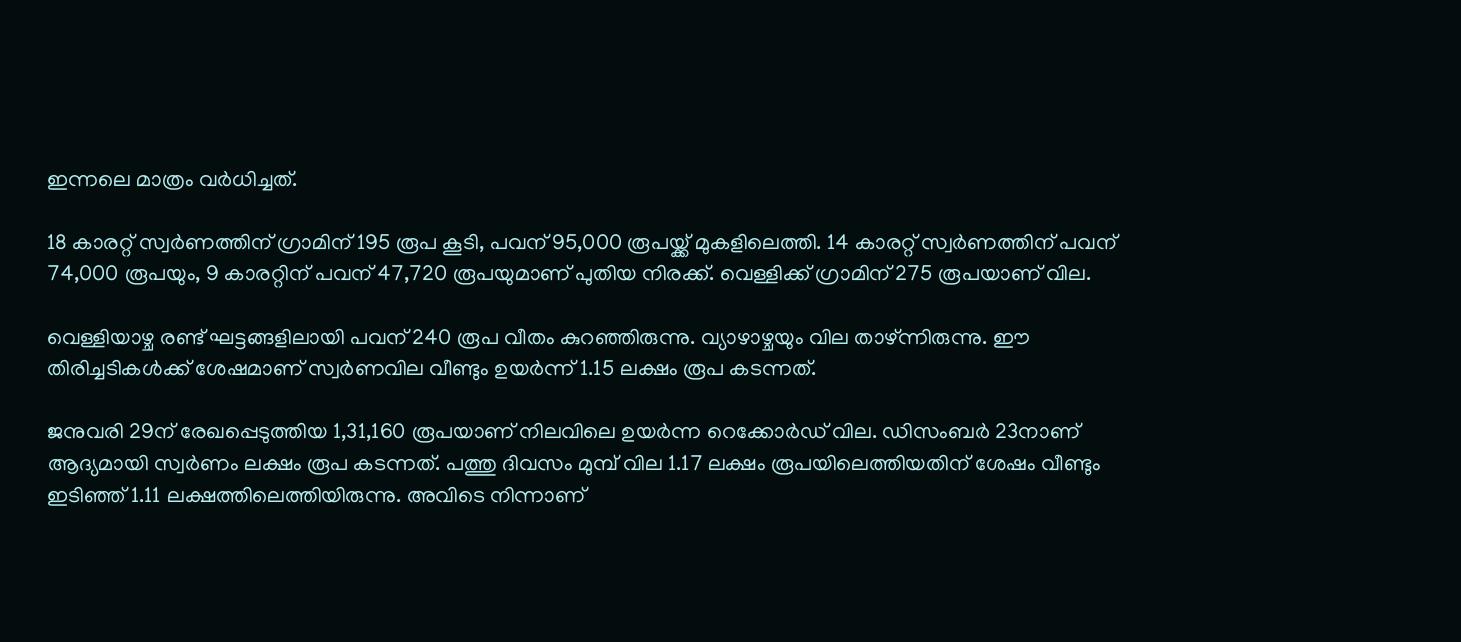ഇന്നലെ മാത്രം വര്‍ധിച്ചത്.

18 കാരറ്റ് സ്വര്‍ണത്തിന് ഗ്രാമിന് 195 രൂപ കൂടി, പവന് 95,000 രൂപയ്ക്ക് മുകളിലെത്തി. 14 കാരറ്റ് സ്വര്‍ണത്തിന് പവന് 74,000 രൂപയും, 9 കാരറ്റിന് പവന് 47,720 രൂപയുമാണ് പുതിയ നിരക്ക്. വെള്ളിക്ക് ഗ്രാമിന് 275 രൂപയാണ് വില.

വെള്ളിയാഴ്ച രണ്ട് ഘട്ടങ്ങളിലായി പവന് 240 രൂപ വീതം കുറഞ്ഞിരുന്നു. വ്യാഴാഴ്ചയും വില താഴ്ന്നിരുന്നു. ഈ തിരിച്ചടികള്‍ക്ക് ശേഷമാണ് സ്വര്‍ണവില വീണ്ടും ഉയര്‍ന്ന് 1.15 ലക്ഷം രൂപ കടന്നത്.

ജനുവരി 29ന് രേഖപ്പെടുത്തിയ 1,31,160 രൂപയാണ് നിലവിലെ ഉയര്‍ന്ന റെക്കോര്‍ഡ് വില. ഡിസംബര്‍ 23നാണ് ആദ്യമായി സ്വര്‍ണം ലക്ഷം രൂപ കടന്നത്. പത്തു ദിവസം മുമ്പ് വില 1.17 ലക്ഷം രൂപയിലെത്തിയതിന് ശേഷം വീണ്ടും ഇടിഞ്ഞ് 1.11 ലക്ഷത്തിലെത്തിയിരുന്നു. അവിടെ നിന്നാണ്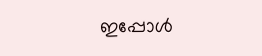ഇപ്പോള്‍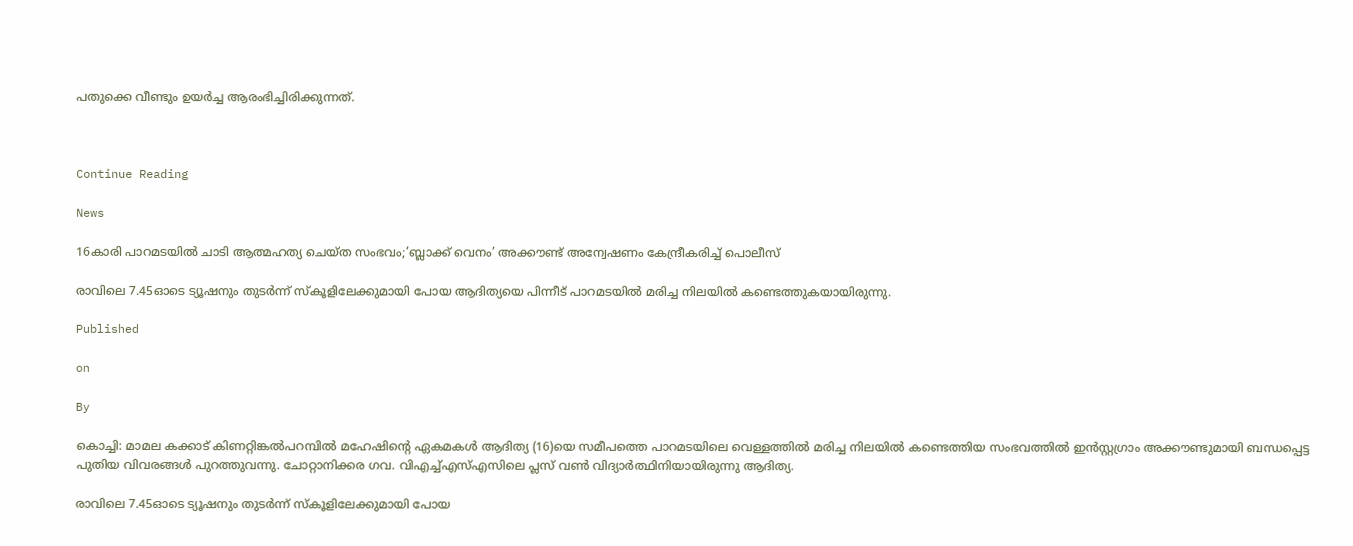പതുക്കെ വീണ്ടും ഉയര്‍ച്ച ആരംഭിച്ചിരിക്കുന്നത്.



Continue Reading

News

16കാരി പാറമടയില്‍ ചാടി ആത്മഹത്യ ചെയ്ത സംഭവം;’ബ്ലാക്ക് വെനം’ അക്കൗണ്ട് അന്വേഷണം കേന്ദ്രീകരിച്ച് പൊലീസ്

രാവിലെ 7.45ഓടെ ട്യൂഷനും തുടര്‍ന്ന് സ്‌കൂളിലേക്കുമായി പോയ ആദിത്യയെ പിന്നീട് പാറമടയില്‍ മരിച്ച നിലയില്‍ കണ്ടെത്തുകയായിരുന്നു.

Published

on

By

കൊച്ചി: മാമല കക്കാട് കിണറ്റിങ്കല്‍പറമ്പില്‍ മഹേഷിന്റെ ഏകമകള്‍ ആദിത്യ (16)യെ സമീപത്തെ പാറമടയിലെ വെള്ളത്തില്‍ മരിച്ച നിലയില്‍ കണ്ടെത്തിയ സംഭവത്തില്‍ ഇന്‍സ്റ്റഗ്രാം അക്കൗണ്ടുമായി ബന്ധപ്പെട്ട പുതിയ വിവരങ്ങള്‍ പുറത്തുവന്നു. ചോറ്റാനിക്കര ഗവ. വിഎച്ച്എസ്എസിലെ പ്ലസ് വണ്‍ വിദ്യാര്‍ത്ഥിനിയായിരുന്നു ആദിത്യ.

രാവിലെ 7.45ഓടെ ട്യൂഷനും തുടര്‍ന്ന് സ്‌കൂളിലേക്കുമായി പോയ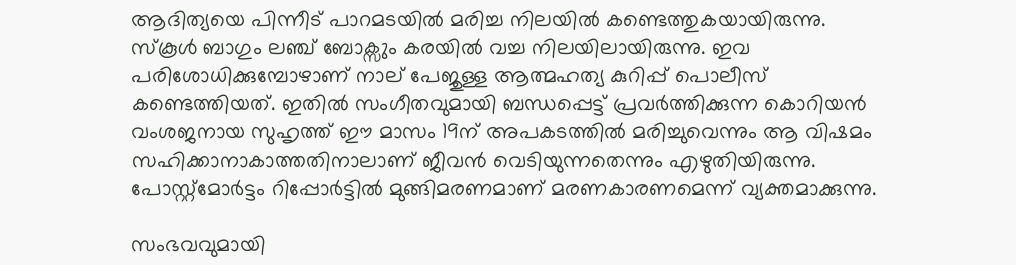ആദിത്യയെ പിന്നീട് പാറമടയില്‍ മരിച്ച നിലയില്‍ കണ്ടെത്തുകയായിരുന്നു. സ്‌കൂള്‍ ബാഗും ലഞ്ച് ബോക്സും കരയില്‍ വച്ച നിലയിലായിരുന്നു. ഇവ പരിശോധിക്കുമ്പോഴാണ് നാല് പേജുള്ള ആത്മഹത്യ കുറിപ്പ് പൊലീസ് കണ്ടെത്തിയത്. ഇതില്‍ സംഗീതവുമായി ബന്ധപ്പെട്ട് പ്രവര്‍ത്തിക്കുന്ന കൊറിയന്‍ വംശജനായ സുഹൃത്ത് ഈ മാസം 19ന് അപകടത്തില്‍ മരിച്ചുവെന്നും ആ വിഷമം സഹിക്കാനാകാത്തതിനാലാണ് ജീവന്‍ വെടിയുന്നതെന്നും എഴുതിയിരുന്നു. പോസ്റ്റ്മോര്‍ട്ടം റിപ്പോര്‍ട്ടില്‍ മുങ്ങിമരണമാണ് മരണകാരണമെന്ന് വ്യക്തമാക്കുന്നു.

സംഭവവുമായി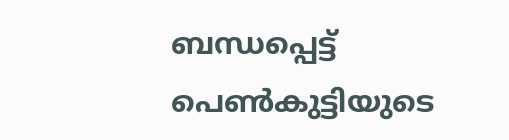ബന്ധപ്പെട്ട് പെണ്‍കുട്ടിയുടെ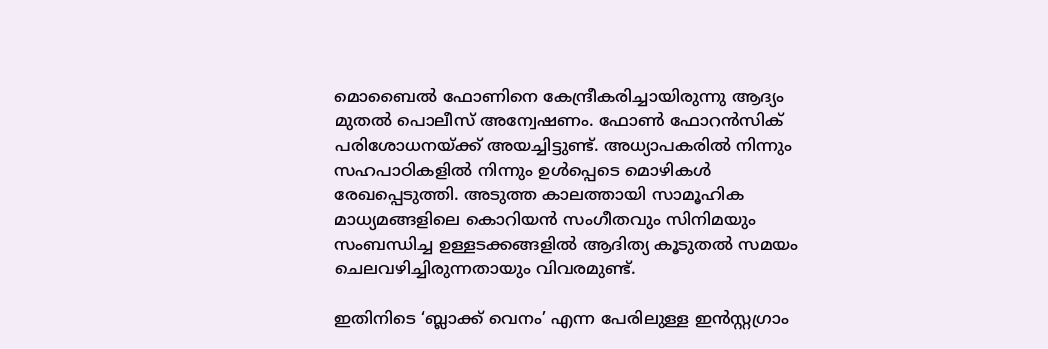മൊബൈല്‍ ഫോണിനെ കേന്ദ്രീകരിച്ചായിരുന്നു ആദ്യം മുതല്‍ പൊലീസ് അന്വേഷണം. ഫോണ്‍ ഫോറന്‍സിക് പരിശോധനയ്ക്ക് അയച്ചിട്ടുണ്ട്. അധ്യാപകരില്‍ നിന്നും സഹപാഠികളില്‍ നിന്നും ഉള്‍പ്പെടെ മൊഴികള്‍ രേഖപ്പെടുത്തി. അടുത്ത കാലത്തായി സാമൂഹിക മാധ്യമങ്ങളിലെ കൊറിയന്‍ സംഗീതവും സിനിമയും സംബന്ധിച്ച ഉള്ളടക്കങ്ങളില്‍ ആദിത്യ കൂടുതല്‍ സമയം ചെലവഴിച്ചിരുന്നതായും വിവരമുണ്ട്.

ഇതിനിടെ ‘ബ്ലാക്ക് വെനം’ എന്ന പേരിലുള്ള ഇന്‍സ്റ്റഗ്രാം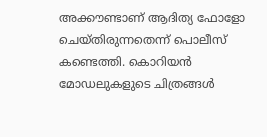അക്കൗണ്ടാണ് ആദിത്യ ഫോളോ ചെയ്തിരുന്നതെന്ന് പൊലീസ് കണ്ടെത്തി. കൊറിയന്‍ മോഡലുകളുടെ ചിത്രങ്ങള്‍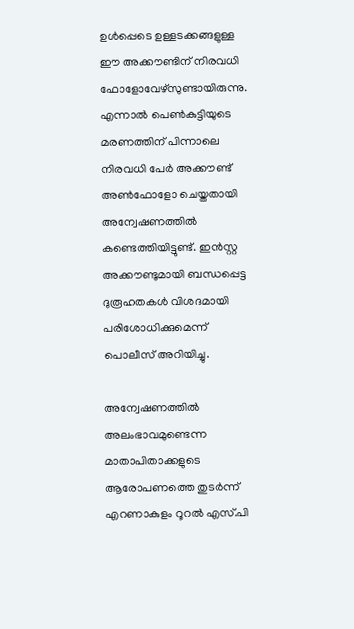ഉള്‍പ്പെടെ ഉള്ളടക്കങ്ങളുള്ള ഈ അക്കൗണ്ടിന് നിരവധി ഫോളോവേഴ്‌സുണ്ടായിരുന്നു. എന്നാല്‍ പെണ്‍കുട്ടിയുടെ മരണത്തിന് പിന്നാലെ നിരവധി പേര്‍ അക്കൗണ്ട് അണ്‍ഫോളോ ചെയ്തതായി അന്വേഷണത്തില്‍ കണ്ടെത്തിയിട്ടുണ്ട്. ഇന്‍സ്റ്റ അക്കൗണ്ടുമായി ബന്ധപ്പെട്ട ദുരൂഹതകള്‍ വിശദമായി പരിശോധിക്കുമെന്ന് പൊലീസ് അറിയിച്ചു.

അന്വേഷണത്തില്‍ അലംഭാവമുണ്ടെന്ന മാതാപിതാക്കളുടെ ആരോപണത്തെ തുടര്‍ന്ന് എറണാകുളം റൂറല്‍ എസ്.പി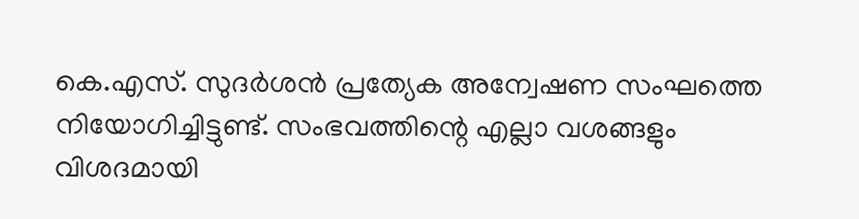കെ.എസ്. സുദര്‍ശന്‍ പ്രത്യേക അന്വേഷണ സംഘത്തെ നിയോഗിച്ചിട്ടുണ്ട്. സംഭവത്തിന്റെ എല്ലാ വശങ്ങളും വിശദമായി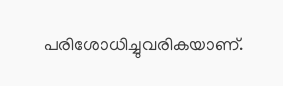പരിശോധിച്ചുവരികയാണ്.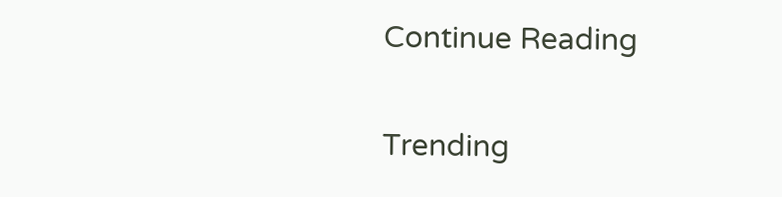Continue Reading

Trending